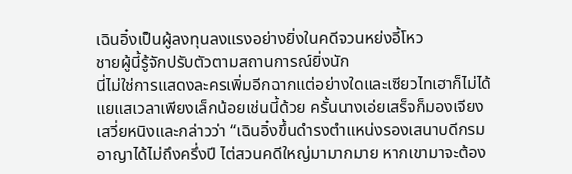เฉินอิ๋งเป็นผู้ลงทุนลงแรงอย่างยิ่งในคดีจวนหย่งอี้โหว
ชายผู้นี้รู้จักปรับตัวตามสถานการณ์ยิ่งนัก
นี่ไม่ใช่การแสดงละครเพิ่มอีกฉากแต่อย่างใดและเซียวไทเฮาก็ไม่ได้แยแสเวลาเพียงเล็กน้อยเช่นนี้ด้วย ครั้นนางเอ่ยเสร็จก็มองเจียงเสวี่ยหนิงและกล่าวว่า “เฉินอิ๋งขึ้นดำรงตำแหน่งรองเสนาบดีกรมอาญาได้ไม่ถึงครึ่งปี ไต่สวนคดีใหญ่มามากมาย หากเขามาจะต้อง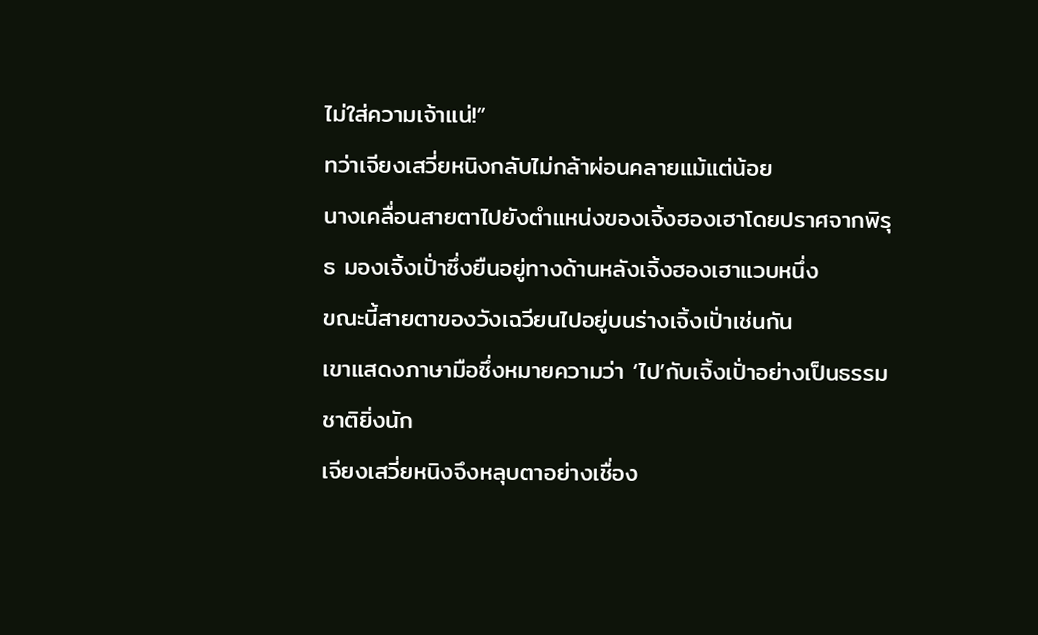ไม่ใส่ความเจ้าแน่!”
ทว่าเจียงเสวี่ยหนิงกลับไม่กล้าผ่อนคลายแม้แต่น้อย
นางเคลื่อนสายตาไปยังตำแหน่งของเจิ้งฮองเฮาโดยปราศจากพิรุธ มองเจิ้งเปั่าซึ่งยืนอยู่ทางด้านหลังเจิ้งฮองเฮาแวบหนึ่ง
ขณะนี้สายตาของวังเฉวียนไปอยู่บนร่างเจิ้งเปั่าเช่นกัน
เขาแสดงภาษามือซึ่งหมายความว่า ‘ไป’กับเจิ้งเปั่าอย่างเป็นธรรมชาติยิ่งนัก
เจียงเสวี่ยหนิงจึงหลุบตาอย่างเชื่อง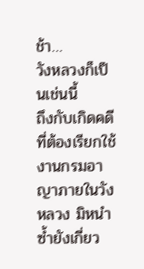ช้า…
วังหลวงก็เป็นเช่นนี้
ถึงกับเกิดคดีที่ต้องเรียกใช้งานกรมอาญาภายในวังหลวง มิหนำซ้ำยังเกี่ยว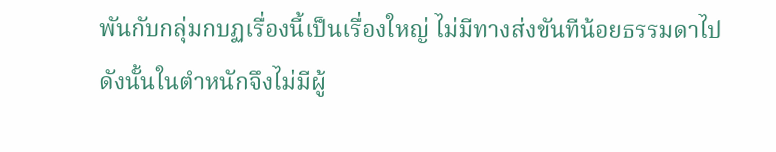พันกับกลุ่มกบฏเรื่องนี้เป็นเรื่องใหญ่ ไม่มีทางส่งขันทีน้อยธรรมดาไป
ดังนั้นในตำหนักจึงไม่มีผู้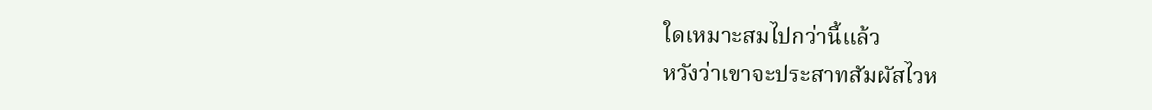ใดเหมาะสมไปกว่านี้แล้ว
หวังว่าเขาจะประสาทสัมผัสไวห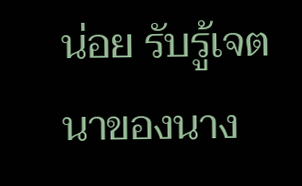น่อย รับรู้เจตนาของนาง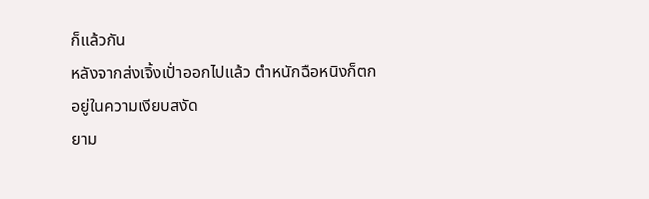ก็แล้วกัน
หลังจากส่งเจิ้งเปั่าออกไปแล้ว ตำหนักฉือหนิงก็ตกอยู่ในความเงียบสงัด
ยาม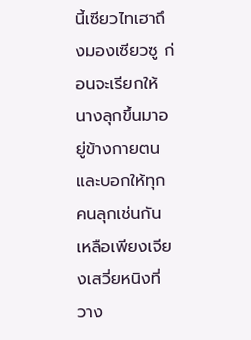นี้เซียวไทเฮาถึงมองเซียวซู ก่อนจะเรียกให้นางลุกขึ้นมาอยู่ข้างกายตน และบอกให้ทุกคนลุกเช่นกัน
เหลือเพียงเจียงเสวี่ยหนิงที่วาง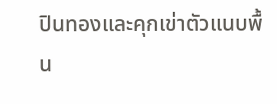ปินทองและคุกเข่าตัวแนบพื้น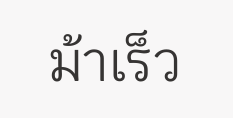ม้าเร็ว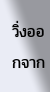วิ่งออกจาก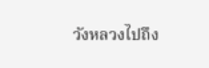วังหลวงไปถึง